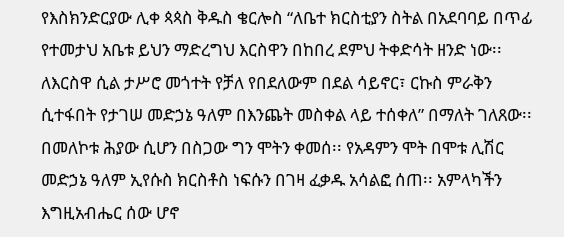የእስክንድርያው ሊቀ ጳጳስ ቅዱስ ቄርሎስ “ለቤተ ክርስቲያን ስትል በአደባባይ በጥፊ የተመታህ አቤቱ ይህን ማድረግህ እርስዋን በከበረ ደምህ ትቀድሳት ዘንድ ነው፡፡
ለእርስዋ ሲል ታሥሮ መጎተት የቻለ የበደለውም በደል ሳይኖር፣ ርኩስ ምራቅን ሲተፋበት የታገሠ መድኃኔ ዓለም በእንጨት መስቀል ላይ ተሰቀለ” በማለት ገለጸው፡፡ በመለኮቱ ሕያው ሲሆን በስጋው ግን ሞትን ቀመሰ፡፡ የአዳምን ሞት በሞቱ ሊሽር መድኃኔ ዓለም ኢየሱስ ክርስቶስ ነፍሱን በገዛ ፈቃዱ አሳልፎ ሰጠ፡፡ አምላካችን እግዚአብሔር ሰው ሆኖ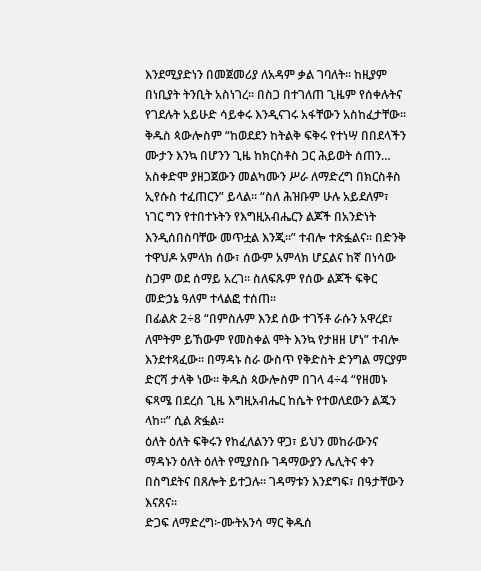እንደሚያድነን በመጀመሪያ ለአዳም ቃል ገባለት፡፡ ከዚያም በነቢያት ትንቢት አስነገረ፡፡ በስጋ በተገለጠ ጊዜም የሰቀሉትና የገደሉት አይሁድ ሳይቀሩ እንዲናገሩ አፋቸውን አስከፈታቸው፡፡
ቅዱስ ጳውሎስም “ከወደደን ከትልቅ ፍቅሩ የተነሣ በበደላችን ሙታን እንኳ በሆንን ጊዜ ከክርስቶስ ጋር ሕይወት ሰጠን… አስቀድሞ ያዘጋጀውን መልካሙን ሥራ ለማድረግ በክርስቶስ ኢየሱስ ተፈጠርን” ይላል፡፡ “ስለ ሕዝቡም ሁሉ አይደለም፣ ነገር ግን የተበተኑትን የእግዚአብሔርን ልጆች በአንድነት እንዲሰበስባቸው መጥቷል እንጂ።” ተብሎ ተጽፏልና፡፡ በድንቅ ተዋህዶ አምላክ ሰው፣ ሰውም አምላክ ሆኗልና ከኛ በነሳው ስጋም ወደ ሰማይ አረገ፡፡ ስለፍጹም የሰው ልጆች ፍቅር መድኃኔ ዓለም ተላልፎ ተሰጠ፡፡
በፊልጵ 2÷8 “በምስሉም እንደ ሰው ተገኝቶ ራሱን አዋረደ፣ ለሞትም ይኸውም የመስቀል ሞት እንኳ የታዘዘ ሆነ” ተብሎ እንደተጻፈው፡፡ በማዳኑ ስራ ውስጥ የቅድስት ድንግል ማርያም ድርሻ ታላቅ ነው፡፡ ቅዱስ ጳውሎስም በገላ 4÷4 “የዘመኑ ፍጻሜ በደረሰ ጊዜ እግዚአብሔር ከሴት የተወለደውን ልጁን ላከ፡፡” ሲል ጽፏል፡፡
ዕለት ዕለት ፍቅሩን የከፈለልንን ዋጋ፣ ይህን መከራውንና ማዳኑን ዕለት ዕለት የሚያስቡ ገዳማውያን ሌሊትና ቀን በስግደትና በጸሎት ይተጋሉ፡፡ ገዳማቱን እንደግፍ፣ በዓታቸውን እናጸና፡፡
ድጋፍ ለማድረግ፦ሙትአንሳ ማር ቅዱሰ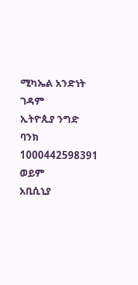ሚካኤል አንድነት ገዳም
ኢትዮጲያ ንግድ ባንክ
1000442598391
ወይም
አቢሲኒያ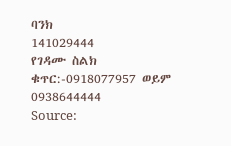ባንክ
141029444
የገዳሙ ስልክ ቁጥር:-0918077957 ወይም 0938644444
Source: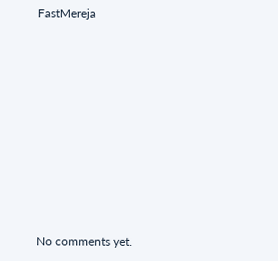FastMereja









No comments yet.